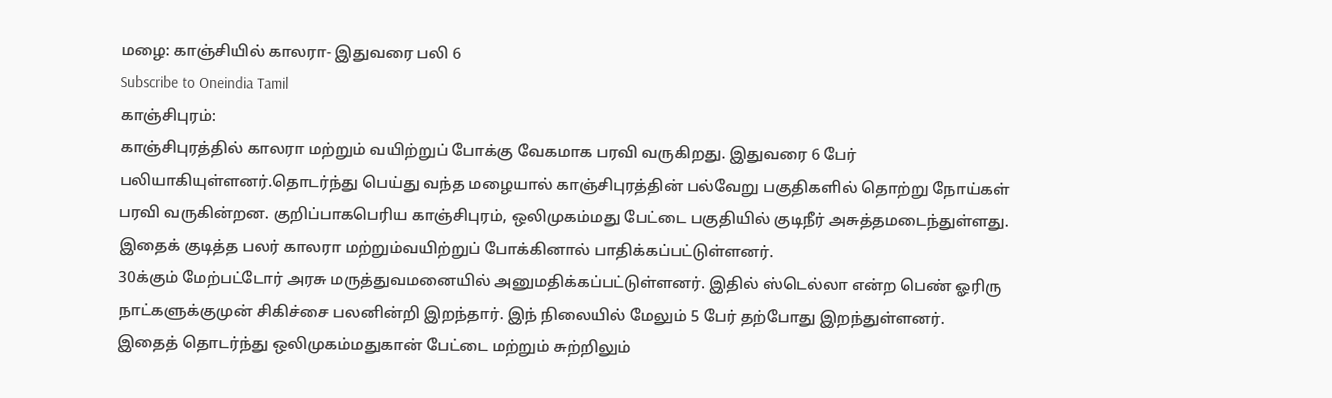மழை: காஞ்சியில் காலரா- இதுவரை பலி 6
Subscribe to Oneindia Tamil
காஞ்சிபுரம்:
காஞ்சிபுரத்தில் காலரா மற்றும் வயிற்றுப் போக்கு வேகமாக பரவி வருகிறது. இதுவரை 6 பேர் பலியாகியுள்ளனர்.தொடர்ந்து பெய்து வந்த மழையால் காஞ்சிபுரத்தின் பல்வேறு பகுதிகளில் தொற்று நோய்கள் பரவி வருகின்றன. குறிப்பாகபெரிய காஞ்சிபுரம், ஒலிமுகம்மது பேட்டை பகுதியில் குடிநீர் அசுத்தமடைந்துள்ளது. இதைக் குடித்த பலர் காலரா மற்றும்வயிற்றுப் போக்கினால் பாதிக்கப்பட்டுள்ளனர்.
30க்கும் மேற்பட்டோர் அரசு மருத்துவமனையில் அனுமதிக்கப்பட்டுள்ளனர். இதில் ஸ்டெல்லா என்ற பெண் ஓரிரு நாட்களுக்குமுன் சிகிச்சை பலனின்றி இறந்தார். இந் நிலையில் மேலும் 5 பேர் தற்போது இறந்துள்ளனர்.
இதைத் தொடர்ந்து ஒலிமுகம்மதுகான் பேட்டை மற்றும் சுற்றிலும்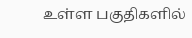உள்ள பகுதிகளில்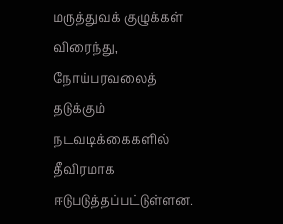மருத்துவக் குழுக்கள் விரைந்து, நோய்பரவலைத் தடுக்கும் நடவடிக்கைகளில் தீவிரமாக ஈடுபடுத்தப்பட்டுள்ளன.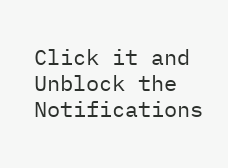Click it and Unblock the Notifications